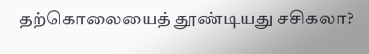தற்கொலையைத் தூண்டியது சசிகலா?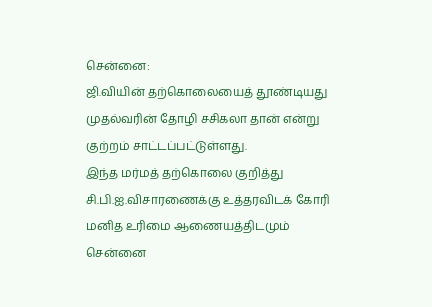சென்னை:
ஜி.வியின் தற்கொலையைத் தூண்டியது முதல்வரின் தோழி சசிகலா தான் என்று குற்றம் சாட்டப்பட்டுள்ளது.
இந்த மர்மத் தற்கொலை குறித்து சி.பி.ஐ.விசாரணைக்கு உத்தரவிடக் கோரி மனித உரிமை ஆணையத்திடமும் சென்னை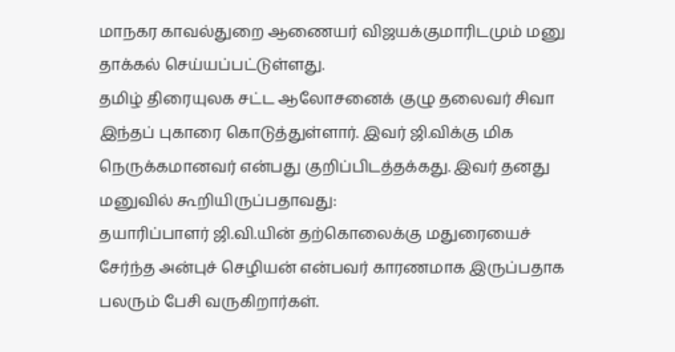மாநகர காவல்துறை ஆணையர் விஜயக்குமாரிடமும் மனு தாக்கல் செய்யப்பட்டுள்ளது.
தமிழ் திரையுலக சட்ட ஆலோசனைக் குழு தலைவர் சிவா இந்தப் புகாரை கொடுத்துள்ளார். இவர் ஜி.விக்கு மிக நெருக்கமானவர் என்பது குறிப்பிடத்தக்கது. இவர் தனது மனுவில் கூறியிருப்பதாவது:
தயாரிப்பாளர் ஜி.வி.யின் தற்கொலைக்கு மதுரையைச் சேர்ந்த அன்புச் செழியன் என்பவர் காரணமாக இருப்பதாக பலரும் பேசி வருகிறார்கள்.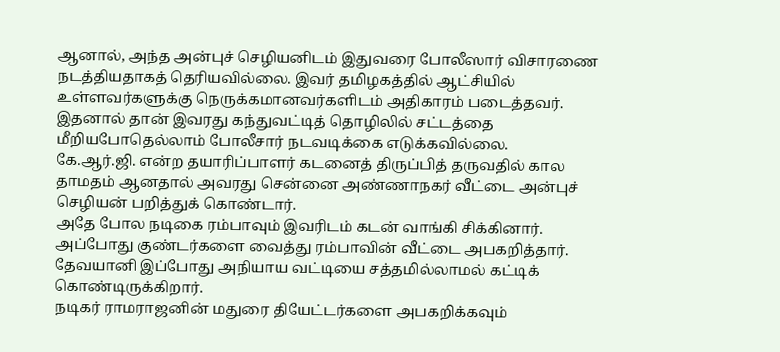ஆனால், அந்த அன்புச் செழியனிடம் இதுவரை போலீஸார் விசாரணை நடத்தியதாகத் தெரியவில்லை. இவர் தமிழகத்தில் ஆட்சியில் உள்ளவர்களுக்கு நெருக்கமானவர்களிடம் அதிகாரம் படைத்தவர். இதனால் தான் இவரது கந்துவட்டித் தொழிலில் சட்டத்தை மீறியபோதெல்லாம் போலீசார் நடவடிக்கை எடுக்கவில்லை.
கே.ஆர்.ஜி. என்ற தயாரிப்பாளர் கடனைத் திருப்பித் தருவதில் கால தாமதம் ஆனதால் அவரது சென்னை அண்ணாநகர் வீட்டை அன்புச் செழியன் பறித்துக் கொண்டார்.
அதே போல நடிகை ரம்பாவும் இவரிடம் கடன் வாங்கி சிக்கினார். அப்போது குண்டர்களை வைத்து ரம்பாவின் வீட்டை அபகறித்தார்.
தேவயானி இப்போது அநியாய வட்டியை சத்தமில்லாமல் கட்டிக் கொண்டிருக்கிறார்.
நடிகர் ராமராஜனின் மதுரை தியேட்டர்களை அபகறிக்கவும்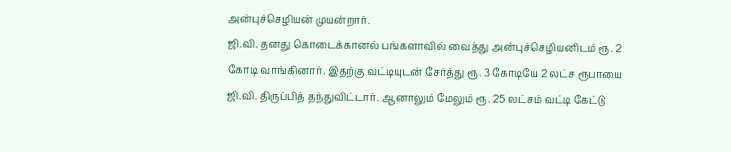அன்புச்செழியன் முயன்றார்.
ஜி.வி. தனது கொடைக்கானல் பங்களாவில் வைத்து அன்புச்செழியனிடம் ரூ. 2 கோடி வாங்கினார். இதற்கு வட்டியுடன் சேர்த்து ரூ. 3 கோடியே 2 லட்ச ரூபாயை ஜி.வி. திருப்பித் தந்துவிட்டார். ஆனாலும் மேலும் ரூ. 25 லட்சம் வட்டி கேட்டு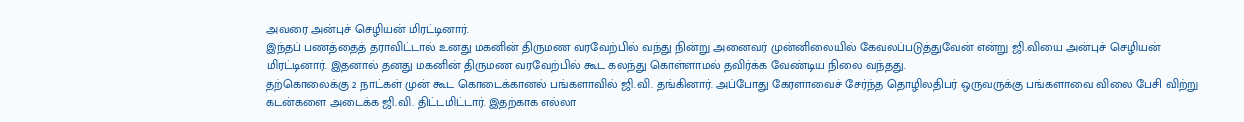அவரை அன்புச் செழியன் மிரட்டினார்.
இந்தப் பணத்தைத் தராவிட்டால் உனது மகனின் திருமண வரவேற்பில் வந்து நின்று அனைவர் முன்னிலையில் கேவலப்படுத்துவேன் என்று ஜி.வியை அன்புச் செழியன் மிரட்டினார். இதனால் தனது மகனின் திருமண வரவேற்பில் கூட கலந்து கொள்ளாமல் தவிர்க்க வேண்டிய நிலை வந்தது.
தற்கொலைக்கு 2 நாட்கள் முன் கூட கொடைக்கானல் பங்களாவில் ஜி.வி. தங்கினார். அப்போது கேரளாவைச் சேர்ந்த தொழிலதிபர் ஒருவருக்கு பங்களாவை விலை பேசி விற்று கடன்களை அடைக்க ஜி.வி. திட்டமிட்டார். இதற்காக எல்லா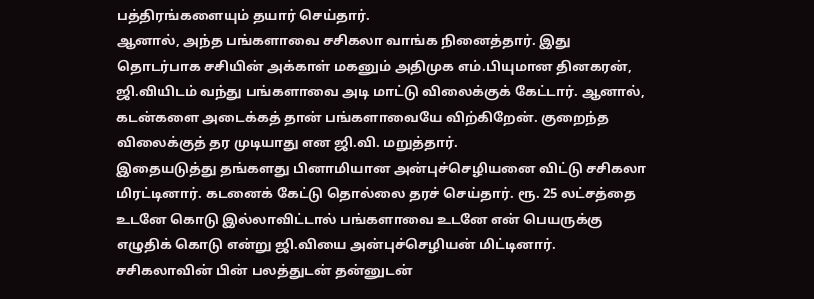பத்திரங்களையும் தயார் செய்தார்.
ஆனால், அந்த பங்களாவை சசிகலா வாங்க நினைத்தார். இது தொடர்பாக சசியின் அக்காள் மகனும் அதிமுக எம்.பியுமான தினகரன், ஜி.வியிடம் வந்து பங்களாவை அடி மாட்டு விலைக்குக் கேட்டார். ஆனால், கடன்களை அடைக்கத் தான் பங்களாவையே விற்கிறேன். குறைந்த விலைக்குத் தர முடியாது என ஜி.வி. மறுத்தார்.
இதையடுத்து தங்களது பினாமியான அன்புச்செழியனை விட்டு சசிகலா மிரட்டினார். கடனைக் கேட்டு தொல்லை தரச் செய்தார். ரூ. 25 லட்சத்தை உடனே கொடு இல்லாவிட்டால் பங்களாவை உடனே என் பெயருக்கு எழுதிக் கொடு என்று ஜி.வியை அன்புச்செழியன் மிட்டினார்.
சசிகலாவின் பின் பலத்துடன் தன்னுடன்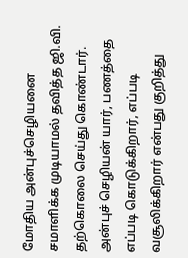மோதிய அன்புச்செழியனை சமாளிக்க முடியாமல் தவித்த ஜி.வி. தற்கொலை செய்து கொண்டார்.
அன்புச் செழியன் யார், பணத்தை எப்படி கொடுக்கிறார், எப்படி வசூலிக்கிறார் என்பது குறித்து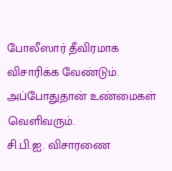போலீஸார் தீவிரமாக விசாரிக்க வேண்டும். அப்போதுதான் உண்மைகள் வெளிவரும்.
சி.பி.ஐ. விசாரணை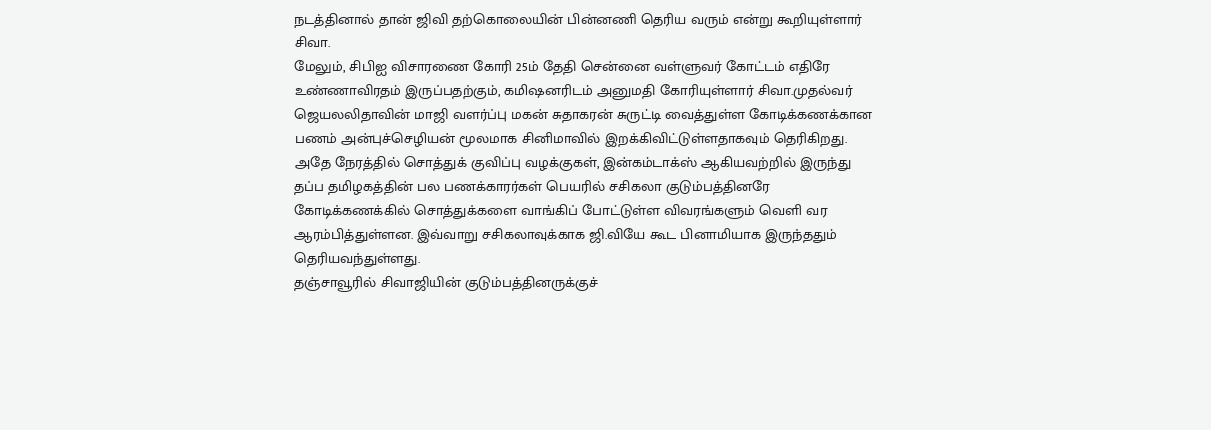நடத்தினால் தான் ஜிவி தற்கொலையின் பின்னணி தெரிய வரும் என்று கூறியுள்ளார் சிவா.
மேலும், சிபிஐ விசாரணை கோரி 25ம் தேதி சென்னை வள்ளுவர் கோட்டம் எதிரே உண்ணாவிரதம் இருப்பதற்கும், கமிஷனரிடம் அனுமதி கோரியுள்ளார் சிவா.முதல்வர் ஜெயலலிதாவின் மாஜி வளர்ப்பு மகன் சுதாகரன் சுருட்டி வைத்துள்ள கோடிக்கணக்கான பணம் அன்புச்செழியன் மூலமாக சினிமாவில் இறக்கிவிட்டுள்ளதாகவும் தெரிகிறது.
அதே நேரத்தில் சொத்துக் குவிப்பு வழக்குகள், இன்கம்டாக்ஸ் ஆகியவற்றில் இருந்து தப்ப தமிழகத்தின் பல பணக்காரர்கள் பெயரில் சசிகலா குடும்பத்தினரே கோடிக்கணக்கில் சொத்துக்களை வாங்கிப் போட்டுள்ள விவரங்களும் வெளி வர ஆரம்பித்துள்ளன. இவ்வாறு சசிகலாவுக்காக ஜி.வியே கூட பினாமியாக இருந்ததும் தெரியவந்துள்ளது.
தஞ்சாவூரில் சிவாஜியின் குடும்பத்தினருக்குச்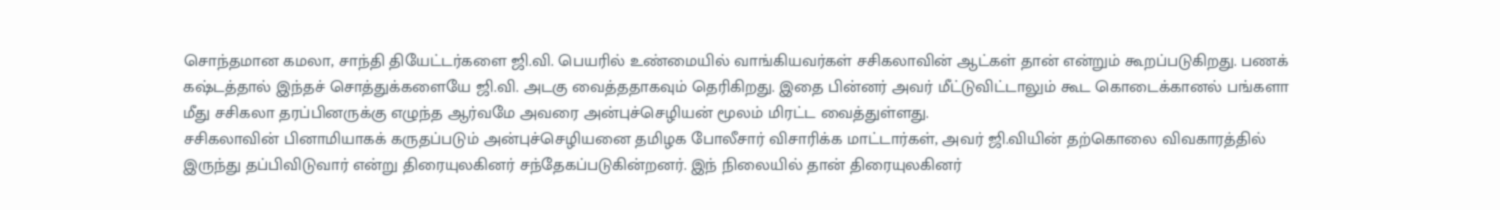சொந்தமான கமலா, சாந்தி தியேட்டர்களை ஜி.வி. பெயரில் உண்மையில் வாங்கியவர்கள் சசிகலாவின் ஆட்கள் தான் என்றும் கூறப்படுகிறது. பணக் கஷ்டத்தால் இந்தச் சொத்துக்களையே ஜி.வி. அடகு வைத்ததாகவும் தெரிகிறது. இதை பின்னர் அவர் மீட்டுவிட்டாலும் கூட கொடைக்கானல் பங்களா மீது சசிகலா தரப்பினருக்கு எழுந்த ஆர்வமே அவரை அன்புச்செழியன் மூலம் மிரட்ட வைத்துள்ளது.
சசிகலாவின் பினாமியாகக் கருதப்படும் அன்புச்செழியனை தமிழக போலீசார் விசாரிக்க மாட்டார்கள், அவர் ஜி.வியின் தற்கொலை விவகாரத்தில் இருந்து தப்பிவிடுவார் என்று திரையுலகினர் சந்தேகப்படுகின்றனர். இந் நிலையில் தான் திரையுலகினர்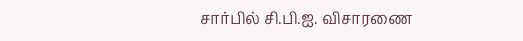சார்பில் சி.பி.ஐ. விசாரணை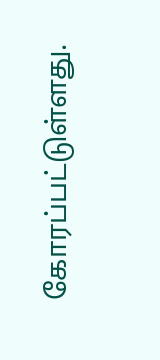கோரப்பட்டுள்ளது.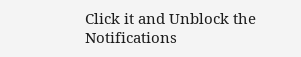Click it and Unblock the Notifications